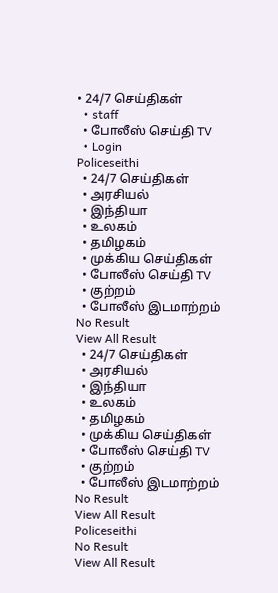• 24/7 செய்திகள்
  • staff
  • போலீஸ் செய்தி TV
  • Login
Policeseithi
  • 24/7 செய்திகள்
  • அரசியல்
  • இந்தியா
  • உலகம்
  • தமிழகம்
  • முக்கிய செய்திகள்
  • போலீஸ் செய்தி TV
  • குற்றம்
  • போலீஸ் இடமாற்றம்
No Result
View All Result
  • 24/7 செய்திகள்
  • அரசியல்
  • இந்தியா
  • உலகம்
  • தமிழகம்
  • முக்கிய செய்திகள்
  • போலீஸ் செய்தி TV
  • குற்றம்
  • போலீஸ் இடமாற்றம்
No Result
View All Result
Policeseithi
No Result
View All Result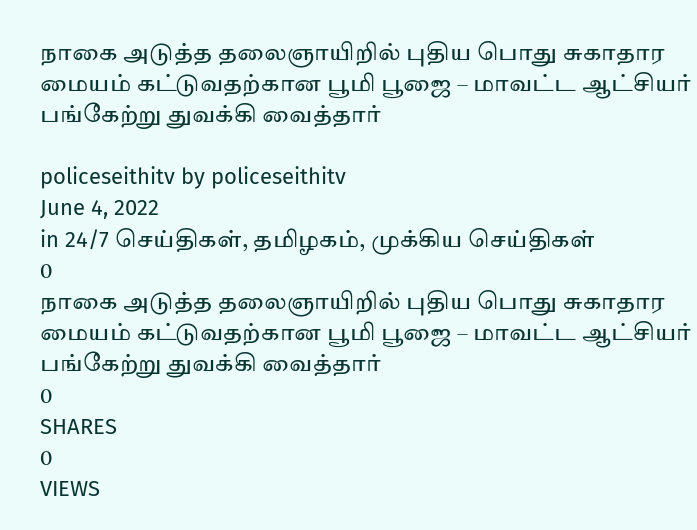நாகை அடுத்த தலைஞாயிறில் புதிய பொது சுகாதார மையம் கட்டுவதற்கான பூமி பூஜை – மாவட்ட ஆட்சியர் பங்கேற்று துவக்கி வைத்தார்

policeseithitv by policeseithitv
June 4, 2022
in 24/7 செய்திகள், தமிழகம், முக்கிய செய்திகள்
0
நாகை அடுத்த தலைஞாயிறில் புதிய பொது சுகாதார மையம் கட்டுவதற்கான பூமி பூஜை – மாவட்ட ஆட்சியர் பங்கேற்று துவக்கி வைத்தார்
0
SHARES
0
VIEWS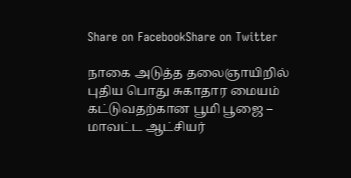Share on FacebookShare on Twitter

நாகை அடுத்த தலைஞாயிறில் புதிய பொது சுகாதார மையம் கட்டுவதற்கான பூமி பூஜை – மாவட்ட ஆட்சியர்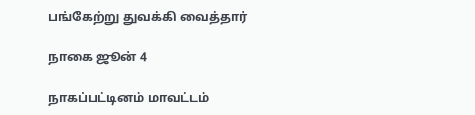பங்கேற்று துவக்கி வைத்தார்

நாகை ஜூன் 4

நாகப்பட்டினம் மாவட்டம்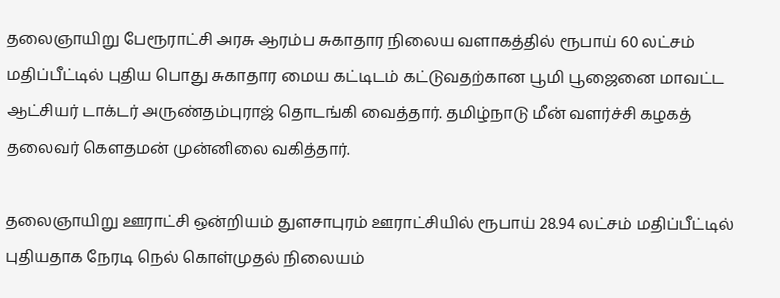தலைஞாயிறு பேரூராட்சி அரசு ஆரம்ப சுகாதார நிலைய வளாகத்தில் ரூபாய் 60 லட்சம் மதிப்பீட்டில் புதிய பொது சுகாதார மைய கட்டிடம் கட்டுவதற்கான பூமி பூஜைனை மாவட்ட ஆட்சியர் டாக்டர் அருண்தம்புராஜ் தொடங்கி வைத்தார். தமிழ்நாடு மீன் வளர்ச்சி கழகத் தலைவர் கௌதமன் முன்னிலை வகித்தார்.

தலைஞாயிறு ஊராட்சி ஒன்றியம் துளசாபுரம் ஊராட்சியில் ரூபாய் 28.94 லட்சம் மதிப்பீட்டில் புதியதாக நேரடி நெல் கொள்முதல் நிலையம்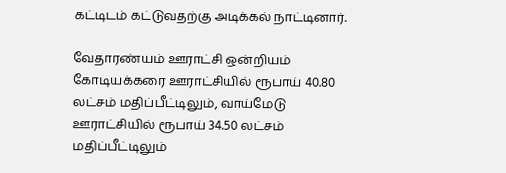கட்டிடம் கட்டுவதற்கு அடிக்கல் நாட்டினார்.

வேதாரண்யம் ஊராட்சி ஒன்றியம் கோடியக்கரை ஊராட்சியில் ரூபாய் 40.80 லட்சம் மதிப்பீட்டிலும், வாய்மேடு ஊராட்சியில் ரூபாய் 34.50 லட்சம் மதிப்பீட்டிலும்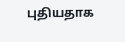புதியதாக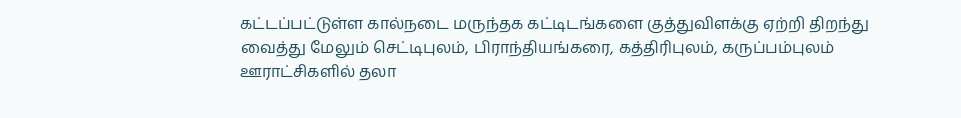கட்டப்பட்டுள்ள கால்நடை மருந்தக கட்டிடங்களை குத்துவிளக்கு ஏற்றி திறந்து வைத்து மேலும் செட்டிபுலம், பிராந்தியங்கரை, கத்திரிபுலம், கருப்பம்புலம் ஊராட்சிகளில் தலா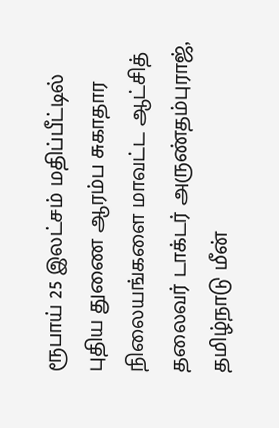ரூபாய் 25 இலட்சம் மதிப்பீட்டில் புதிய துணை ஆரம்ப சுகாதார நிலையங்களை மாவட்ட ஆட்சித் தலைவர் டாக்டர் அருண்தம்புராஜ், தமிழ்நாடு மீன்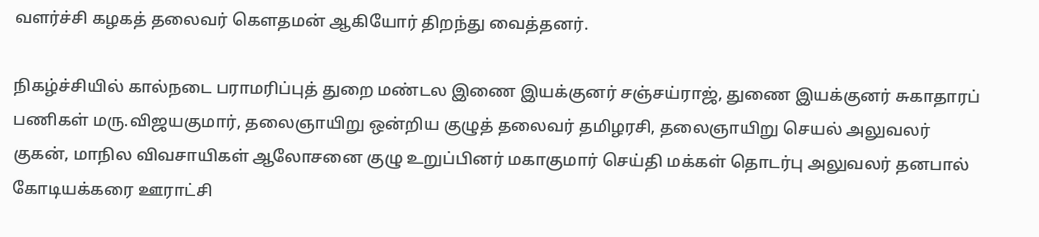வளர்ச்சி கழகத் தலைவர் கௌதமன் ஆகியோர் திறந்து வைத்தனர்.

நிகழ்ச்சியில் கால்நடை பராமரிப்புத் துறை மண்டல இணை இயக்குனர் சஞ்சய்ராஜ், துணை இயக்குனர் சுகாதாரப் பணிகள் மரு.விஜயகுமார், தலைஞாயிறு ஒன்றிய குழுத் தலைவர் தமிழரசி, தலைஞாயிறு செயல் அலுவலர் குகன், மாநில விவசாயிகள் ஆலோசனை குழு உறுப்பினர் மகாகுமார் செய்தி மக்கள் தொடர்பு அலுவலர் தனபால் கோடியக்கரை ஊராட்சி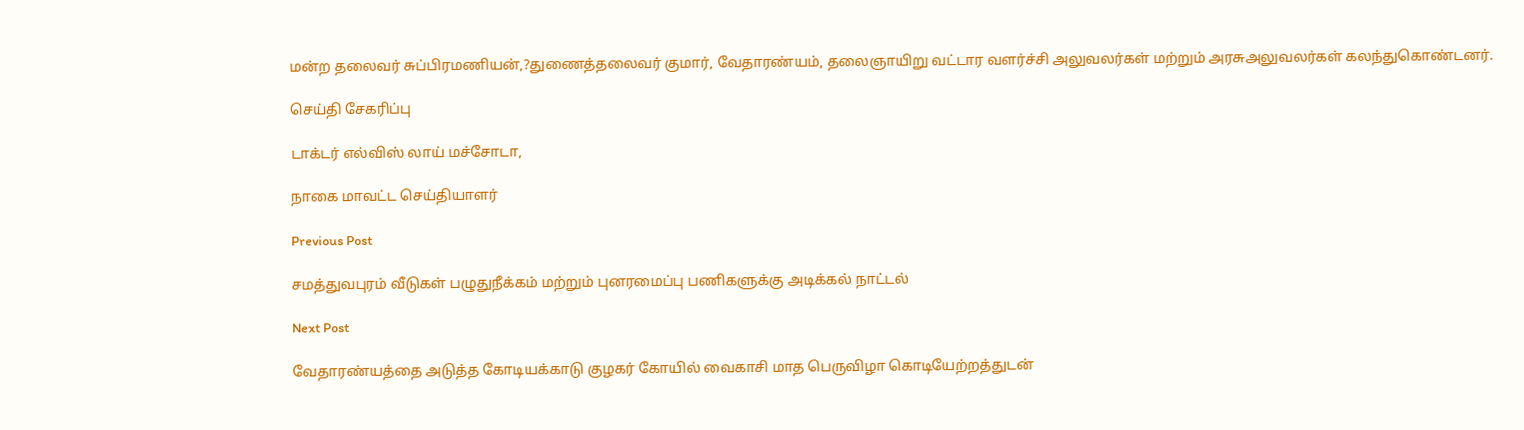மன்ற தலைவர் சுப்பிரமணியன்,?துணைத்தலைவர் குமார், வேதாரண்யம், தலைஞாயிறு வட்டார வளர்ச்சி அலுவலர்கள் மற்றும் அரசுஅலுவலர்கள் கலந்துகொண்டனர்.

செய்தி சேகரிப்பு

டாக்டர் எல்விஸ் லாய் மச்சோடா,

நாகை மாவட்ட செய்தியாளர்

Previous Post

சமத்துவபுரம் வீடுகள் பழுதுநீக்கம் மற்றும் புனரமைப்பு பணிகளுக்கு அடிக்கல் நாட்டல்

Next Post

வேதாரண்யத்தை அடுத்த கோடியக்காடு குழகர் கோயில் வைகாசி மாத பெருவிழா கொடியேற்றத்துடன்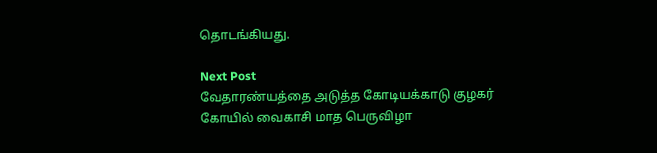தொடங்கியது.

Next Post
வேதாரண்யத்தை அடுத்த கோடியக்காடு குழகர் கோயில் வைகாசி மாத பெருவிழா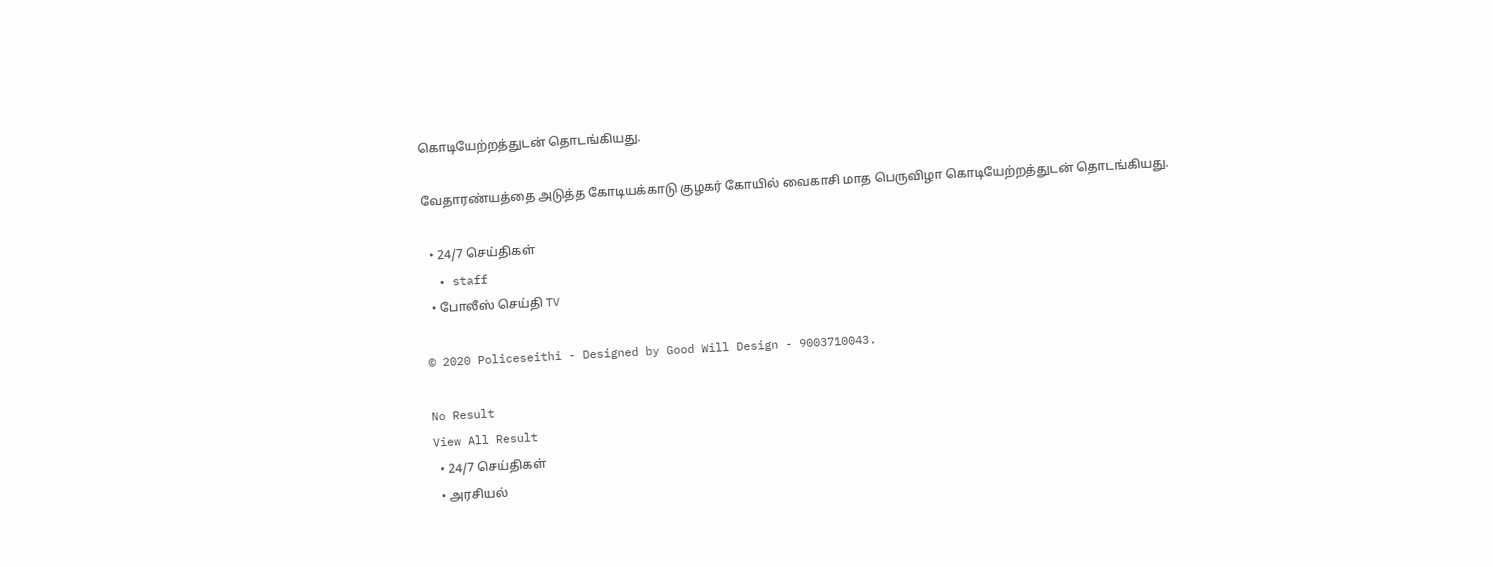கொடியேற்றத்துடன் தொடங்கியது.

வேதாரண்யத்தை அடுத்த கோடியக்காடு குழகர் கோயில் வைகாசி மாத பெருவிழா கொடியேற்றத்துடன் தொடங்கியது.

  • 24/7 செய்திகள்
  • staff
  • போலீஸ் செய்தி TV

© 2020 Policeseithi - Designed by Good Will Design - 9003710043.

No Result
View All Result
  • 24/7 செய்திகள்
  • அரசியல்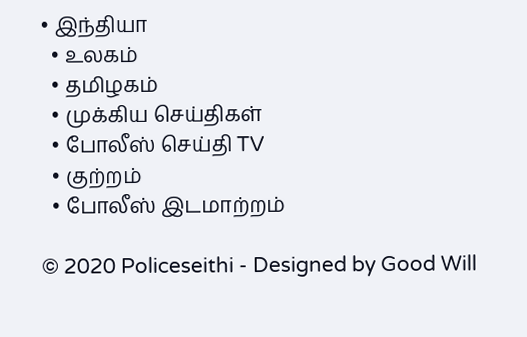• இந்தியா
  • உலகம்
  • தமிழகம்
  • முக்கிய செய்திகள்
  • போலீஸ் செய்தி TV
  • குற்றம்
  • போலீஸ் இடமாற்றம்

© 2020 Policeseithi - Designed by Good Will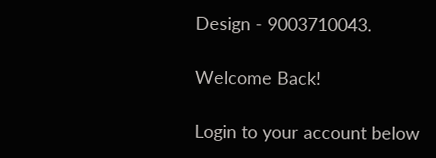Design - 9003710043.

Welcome Back!

Login to your account below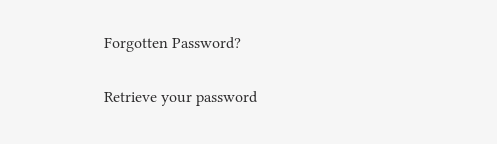Forgotten Password?

Retrieve your password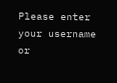Please enter your username or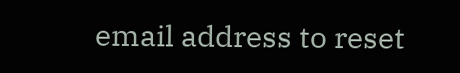email address to reset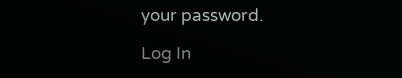your password.

Log In